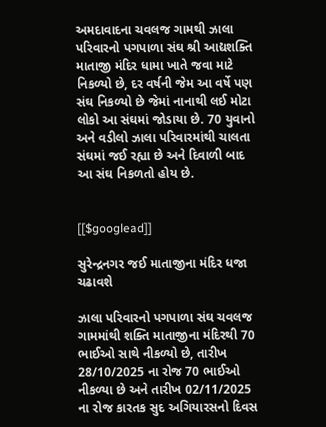અમદાવાદના ચવલજ ગામથી ઝાલા પરિવારનો પગપાળા સંઘ શ્રી આદ્યશક્તિ માતાજી મંદિર ધામા ખાતે જવા માટે નિકળ્યો છે, દર વર્ષની જેમ આ વર્ષે પણ સંઘ નિકળ્યો છે જેમાં નાનાથી લઈ મોટા લોકો આ સંઘમાં જોડાયા છે. 70 યુવાનો અને વડીલો ઝાલા પરિવારમાંથી ચાલતા સંઘમાં જઈ રહ્યા છે અને દિવાળી બાદ આ સંઘ નિકળતો હોય છે.


[[$googlead]]

સુરેન્દ્રનગર જઈ માતાજીના મંદિર ધજા ચઢાવશે

ઝાલા પરિવારનો પગપાળા સંઘ ચવલજ ગામમાંથી શક્તિ માતાજીના મંદિરથી 70 ભાઈઓ સાથે નીકળ્યો છે, તારીખ 28/10/2025 ના રોજ 70 ભાઈઓ નીકળ્યા છે અને તારીખ 02/11/2025 ના રોજ કારતક સુદ અગિયારસનો દિવસ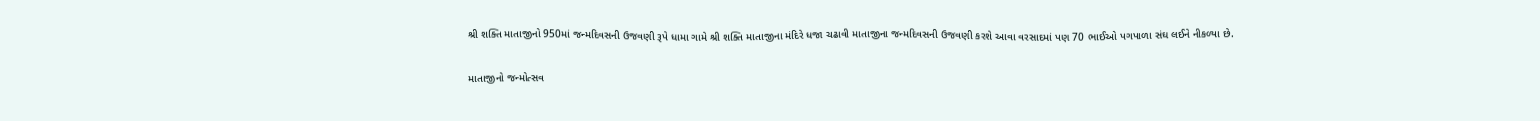શ્રી શક્તિ માતાજીનો 950માં જન્મદિવસની ઉજવણી રૂપે ધામા ગામે શ્રી શક્તિ માતાજીના મંદિરે ધજા ચઢાવી માતાજીના જન્મદિવસની ઉજવણી કરશે આવા વરસાદમાં પણ 70 ભાઈઓ પગપાળા સંઘ લઈને નીકળ્યા છે.

માતાજીનો જન્મોત્સવ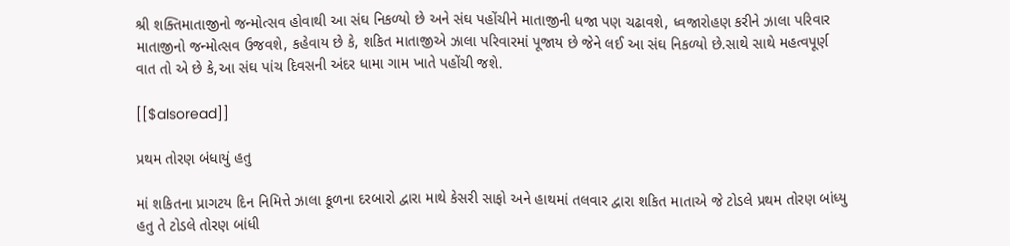શ્રી શક્તિમાતાજીનો જન્મોત્સવ હોવાથી આ સંઘ નિકળ્યો છે અને સંઘ પહોંચીને માતાજીની ધજા પણ ચઢાવશે, ધ્વજારોહણ કરીને ઝાલા પરિવાર માતાજીનો જન્મોત્સવ ઉજવશે, કહેવાય છે કે, શકિત માતાજીએ ઝાલા પરિવારમાં પૂજાય છે જેને લઈ આ સંઘ નિકળ્યો છે.સાથે સાથે મહત્વપૂર્ણ વાત તો એ છે કે,આ સંઘ પાંચ દિવસની અંદર ધામા ગામ ખાતે પહોંચી જશે.

[[$alsoread]]

પ્રથમ તોરણ બંધાયું હતુ

માં શકિતના પ્રાગટય દિન નિમિત્તે ઝાલા કૂળના દરબારો દ્વારા માથે કેસરી સાફો અને હાથમાં તલવાર દ્વારા શકિત માતાએ જે ટોડલે પ્રથમ તોરણ બાંધ્યુ હતુ તે ટોડલે તોરણ બાંધી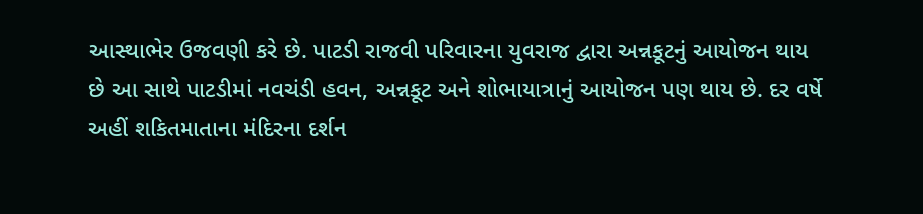આસ્થાભેર ઉજવણી કરે છે. પાટડી રાજવી પરિવારના યુવરાજ દ્વારા અન્નકૂટનું આયોજન થાય છે આ સાથે પાટડીમાં નવચંડી હવન, અન્નકૂટ અને શોભાયાત્રાનું આયોજન પણ થાય છે. દર વર્ષે અહીં શકિતમાતાના મંદિરના દર્શન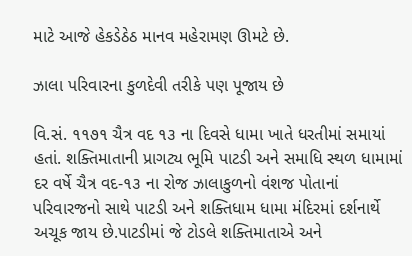માટે આજે હેકડેઠેઠ માનવ મહેરામણ ઊમટે છે.

ઝાલા પરિવારના કુળદેવી તરીકે પણ પૂજાય છે

વિ.સં. ૧૧૭૧ ચૈત્ર વદ ૧૩ ના દિવસે ધામા ખાતે ધરતીમાં સમાયાં હતાં. શક્તિમાતાની પ્રાગટ્ય ભૂમિ પાટડી અને સમાધિ સ્થળ ધામામાં દર વર્ષે ચૈત્ર વદ-૧૩ ના રોજ ઝાલાકુળનો વંશજ પોતાનાં પરિવારજનો સાથે પાટડી અને શક્તિધામ ધામા મંદિરમાં દર્શનાર્થે અચૂક જાય છે.પાટડીમાં જે ટોડલે શક્તિમાતાએ અને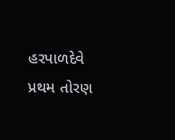હરપાળદેવે પ્રથમ તોરણ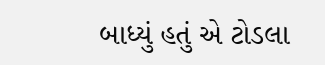બાધ્યું હતું એ ટોડલા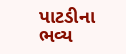પાટડીના ભવ્ય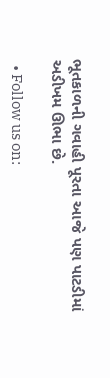ભૂતકાળની ગવાહી પૂરતા આજે પણ પાટડીમાં અડીખમ ઊભા છે.

  • Follow us on: